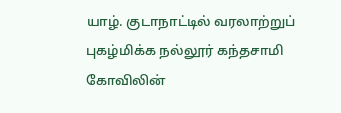யாழ். குடாநாட்டில் வரலாற்றுப் புகழ்மிக்க நல்லூர் கந்தசாமி கோவிலின்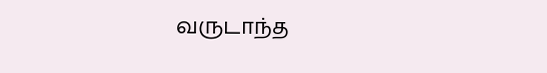வருடாந்த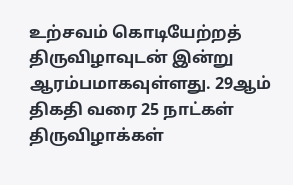உற்சவம் கொடியேற்றத் திருவிழாவுடன் இன்று ஆரம்பமாகவுள்ளது. 29ஆம் திகதி வரை 25 நாட்கள் திருவிழாக்கள்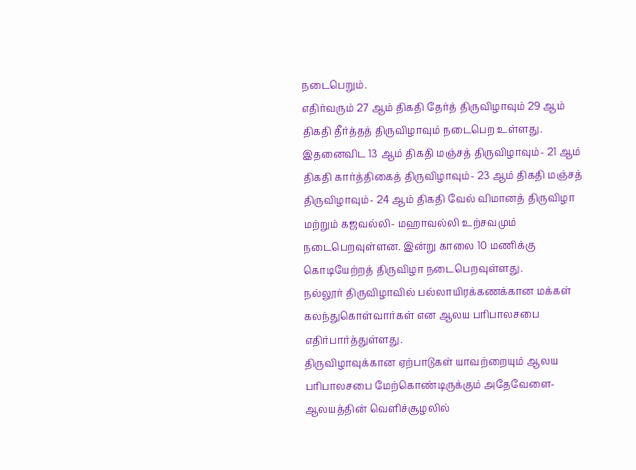நடைபெறும்.
எதிர்வரும் 27 ஆம் திகதி தேர்த் திருவிழாவும் 29 ஆம் திகதி தீர்த்தத் திருவிழாவும் நடைபெற உள்ளது. இதனைவிட 13 ஆம் திகதி மஞ்சத் திருவிழாவும்- 21 ஆம் திகதி கார்த்திகைத் திருவிழாவும்- 23 ஆம் திகதி மஞ்சத் திருவிழாவும்- 24 ஆம் திகதி வேல் விமானத் திருவிழா மற்றும் கஜவல்லி- மஹாவல்லி உற்சவமும் நடைபெறவுள்ளன. இன்று காலை 10 மணிக்கு கொடியேற்றத் திருவிழா நடைபெறவுள்ளது.
நல்லூர் திருவிழாவில் பல்லாயிரக்கணக்கான மக்கள் கலந்துகொள்வார்கள் என ஆலய பரிபாலசபை எதிர்பார்த்துள்ளது.
திருவிழாவுக்கான ஏற்பாடுகள் யாவற்றையும் ஆலய பரிபாலசபை மேற்கொண்டிருக்கும் அதேவேளை- ஆலயத்தின் வெளிச்சூழலில்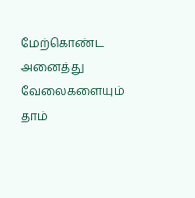மேற்கொண்ட அனைத்து வேலைகளையும் தாம்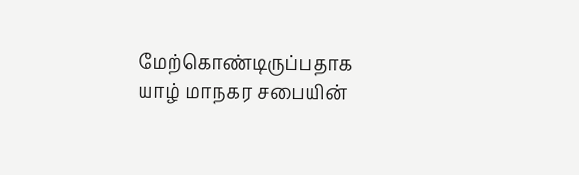மேற்கொண்டிருப்பதாக யாழ் மாநகர சபையின்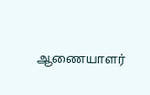ஆணையாளர்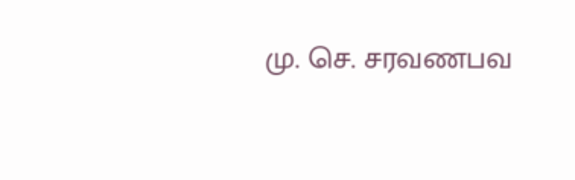மு. செ. சரவணபவ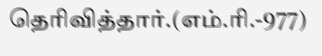தெரிவித்தார்.(எம்.ரி.-977)